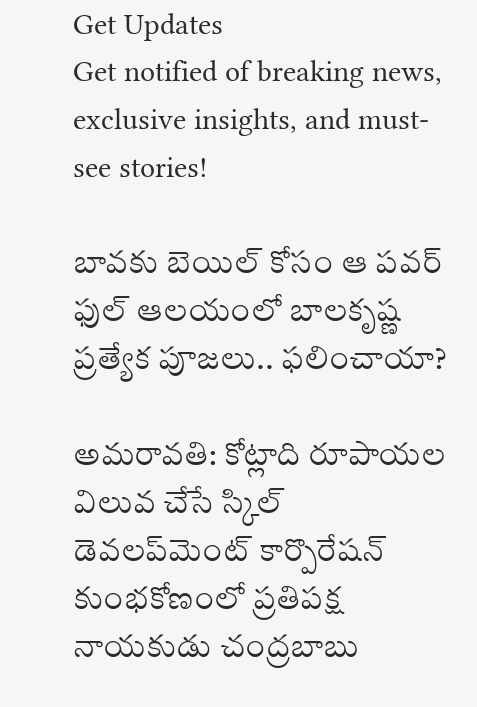Get Updates
Get notified of breaking news, exclusive insights, and must-see stories!

బావకు బెయిల్ కోసం ఆ పవర్ ఫుల్ ఆలయంలో బాలకృష్ణ ప్రత్యేక పూజలు.. ఫలించాయా?

అమరావతి: కోట్లాది రూపాయల విలువ చేసే స్కిల్ డెవలప్‌మెంట్ కార్పొరేషన్ కుంభకోణంలో ప్రతిపక్ష నాయకుడు చంద్రబాబు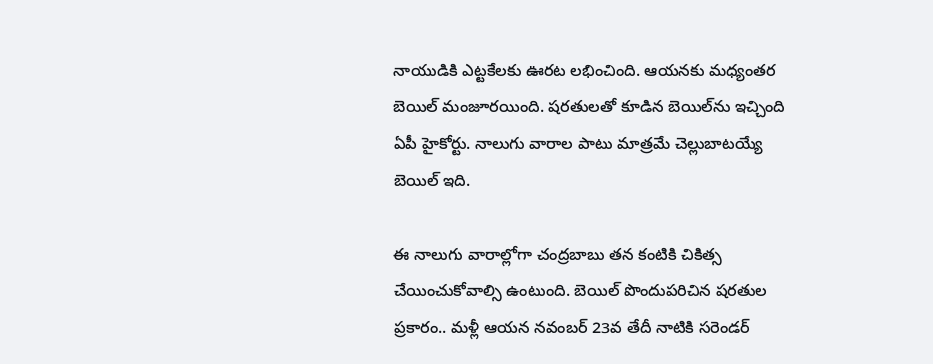నాయుడికి ఎట్టకేలకు ఊరట లభించింది. ఆయనకు మధ్యంతర బెయిల్‌ మంజూరయింది. షరతులతో కూడిన బెయిల్‌ను ఇచ్చింది ఏపీ హైకోర్టు. నాలుగు వారాల పాటు మాత్రమే చెల్లుబాటయ్యే బెయిల్ ఇది.

ఈ నాలుగు వారాల్లోగా చంద్రబాబు తన కంటికి చికిత్స చేయించుకోవాల్సి ఉంటుంది. బెయిల్ పొందుపరిచిన షరతుల ప్రకారం.. మళ్లీ ఆయన నవంబర్ 23వ తేదీ నాటికి సరెండర్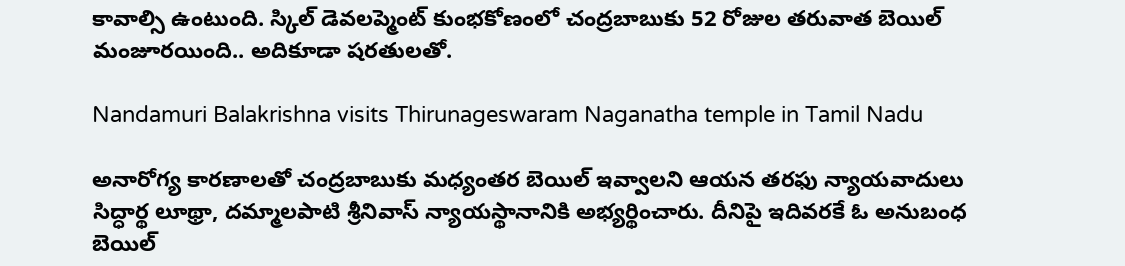కావాల్సి ఉంటుంది. స్కిల్ డెవలప్మెంట్ కుంభకోణంలో చంద్రబాబుకు 52 రోజుల తరువాత బెయిల్ మంజూరయింది.. అదికూడా షరతులతో.

Nandamuri Balakrishna visits Thirunageswaram Naganatha temple in Tamil Nadu

అనారోగ్య కారణాలతో చంద్రబాబుకు మధ్యంతర బెయిల్‌ ఇవ్వాలని ఆయన తరఫు న్యాయవాదులు సిద్ధార్థ లూథ్రా, దమ్మాలపాటి శ్రీనివాస్‌ న్యాయస్థానానికి అభ్యర్థించారు. దీనిపై ఇదివరకే ఓ అనుబంధ బెయిల్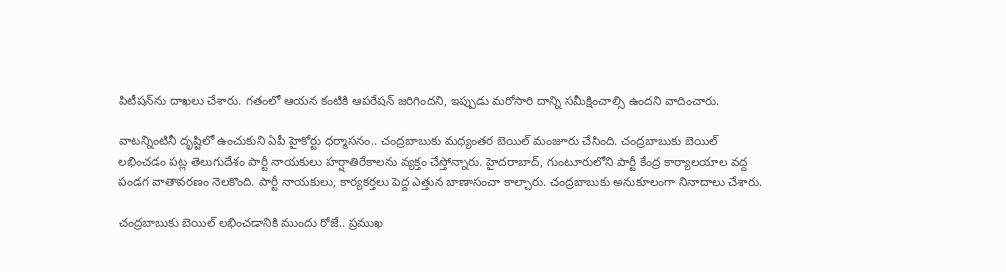పిటీషన్‌ను దాఖలు చేశారు. గతంలో ఆయన కంటికి ఆపరేషన్ జరిగిందని, ఇప్పుడు మరోసారి దాన్ని సమీక్షించాల్సి ఉందని వాదించారు.

వాటన్నింటినీ దృష్టిలో ఉంచుకుని ఏపీ హైకోర్టు ధర్మాసనం.. చంద్రబాబుకు మధ్యంతర బెయిల్ మంజూరు చేసింది. చంద్రబాబుకు బెయిల్ లభించడం పట్ల తెలుగుదేశం పార్టీ నాయకులు హర్షాతిరేకాలను వ్యక్తం చేస్తోన్నారు. హైదరాబాద్, గుంటూరులోని పార్టీ కేంద్ర కార్యాలయాల వద్ద పండగ వాతావరణం నెలకొంది. పార్టీ నాయకులు, కార్యకర్తలు పెద్ద ఎత్తున బాణాసంచా కాల్చారు. చంద్రబాబుకు అనుకూలంగా నినాదాలు చేశారు.

చంద్రబాబుకు బెయిల్ లభించడానికి ముందు రోజే.. ప్రముఖ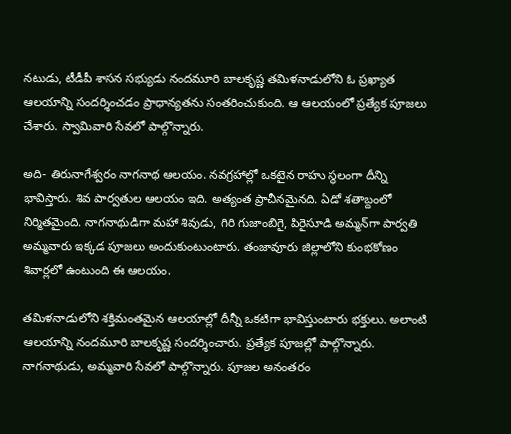నటుడు, టీడీపీ శాసన సభ్యుడు నందమూరి బాలకృష్ణ తమిళనాడులోని ఓ ప్రఖ్యాత ఆలయాన్ని సందర్శించడం ప్రాధాన్యతను సంతరించుకుంది. ఆ ఆలయంలో ప్రత్యేక పూజలు చేశారు. స్వామివారి సేవలో పాల్గొన్నారు.

అది- తిరునాగేశ్వరం నాగనాథ ఆలయం. నవగ్రహాల్లో ఒకటైన రాహు స్థలంగా దీన్ని భావిస్తారు. శివ పార్వతుల ఆలయం ఇది. అత్యంత ప్రాచీనమైనది. ఏడో శతాబ్దంలో నిర్మితమైంది. నాగనాథుడిగా మహా శివుడు, గిరి గుజాంబిగై, పిరైసూడి అమ్మన్‌గా పార్వతి అమ్మవారు ఇక్కడ పూజలు అందుకుంటుంటారు. తంజావూరు జిల్లాలోని కుంభకోణం శివార్లలో ఉంటుంది ఈ ఆలయం.

తమిళనాడులోని శక్తిమంతమైన ఆలయాల్లో దీన్నీ ఒకటిగా భావిస్తుంటారు భక్తులు. అలాంటి ఆలయాన్ని నందమూరి బాలకృష్ణ సందర్శించారు. ప్రత్యేక పూజల్లో పాల్గొన్నారు. నాగనాథుడు, అమ్మవారి సేవలో పాల్గొన్నారు. పూజల అనంతరం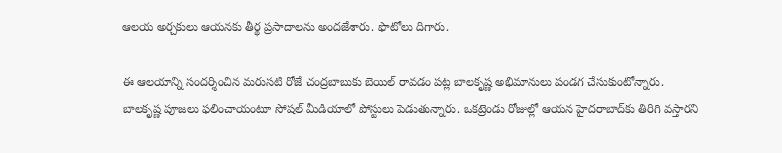ఆలయ అర్చకులు ఆయనకు తీర్థ ప్రసాదాలను అందజేశారు. ఫొటోలు దిగారు.

ఈ ఆలయాన్ని సందర్శించిన మరుసటి రోజే చంద్రబాబుకు బెయిల్ రావడం పట్ల బాలకృష్ణ అభిమానులు పండగ చేసుకుంటోన్నారు. బాలకృష్ణ పూజలు ఫలించాయంటూ సోషల్ మీడియాలో పోస్టులు పెడుతున్నారు. ఒకట్రెండు రోజుల్లో ఆయన హైదరాబాద్‌కు తిరిగి వస్తారని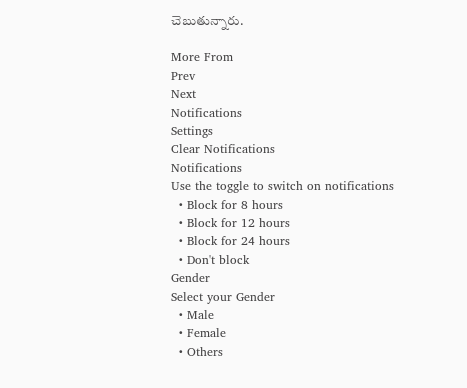చెబుతున్నారు.

More From
Prev
Next
Notifications
Settings
Clear Notifications
Notifications
Use the toggle to switch on notifications
  • Block for 8 hours
  • Block for 12 hours
  • Block for 24 hours
  • Don't block
Gender
Select your Gender
  • Male
  • Female
  • Others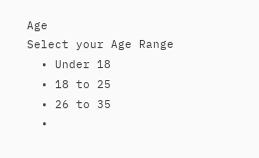Age
Select your Age Range
  • Under 18
  • 18 to 25
  • 26 to 35
  •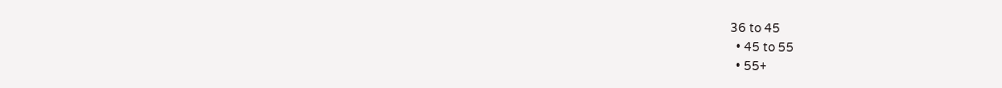36 to 45
  • 45 to 55
  • 55+